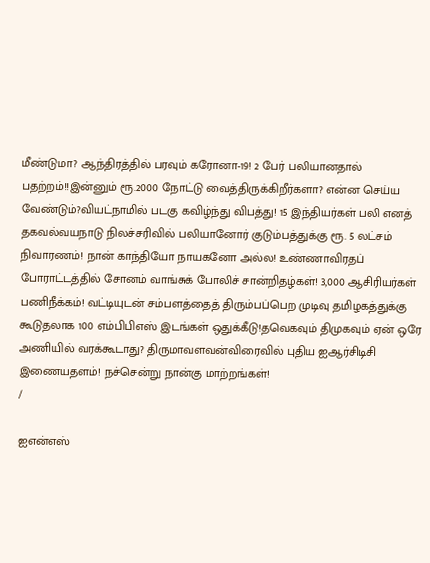மீண்டுமா? ஆந்திரத்தில் பரவும் கரோனா-19! 2 பேர் பலியானதால் பதற்றம்!!இன்னும் ரூ.2000 நோட்டு வைத்திருக்கிறீர்களா? என்ன செய்ய வேண்டும்?வியட்நாமில் படகு கவிழ்ந்து விபத்து! 15 இந்தியர்கள் பலி எனத் தகவல்வயநாடு நிலச்சரிவில் பலியானோர் குடும்பத்துக்கு ரூ. 5 லட்சம் நிவாரணம்! நான் காந்தியோ நாயகனோ அல்ல! உண்ணாவிரதப் போராட்டத்தில் சோனம் வாங்சுக் போலிச் சான்றிதழ்கள்! 3,000 ஆசிரியர்கள் பணிநீக்கம்! வட்டியுடன் சம்பளத்தைத் திரும்பப்பெற முடிவு தமிழகத்துக்கு கூடுதலாக 100 எம்பிபிஎஸ் இடங்கள் ஒதுக்கீடு!தவெகவும் திமுகவும் ஏன் ஒரே அணியில் வரக்கூடாது? திருமாவளவன்விரைவில் புதிய ஐஆர்சிடிசி இணையதளம்! நச்சென்று நான்கு மாற்றங்கள்!
/

ஐஎன்எஸ்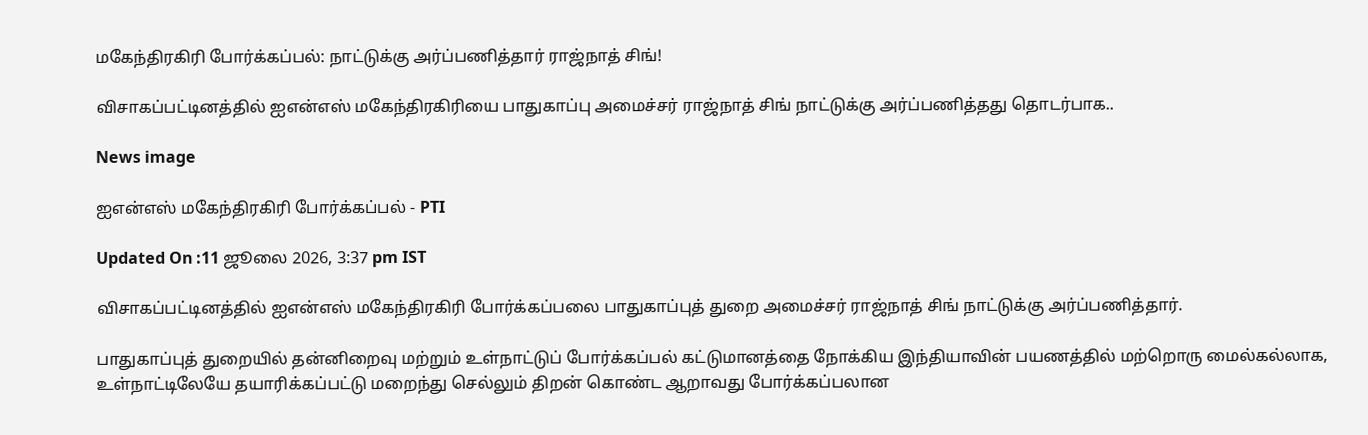மகேந்திரகிரி போர்க்கப்பல்: நாட்டுக்கு அர்ப்பணித்தார் ராஜ்நாத் சிங்!

விசாகப்பட்டினத்தில் ஐஎன்எஸ் மகேந்திரகிரியை பாதுகாப்பு அமைச்சர் ராஜ்நாத் சிங் நாட்டுக்கு அர்ப்பணித்தது தொடர்பாக..

News image

ஐஎன்எஸ் மகேந்திரகிரி போர்க்கப்பல் - PTI

Updated On :11 ஜூலை 2026, 3:37 pm IST

விசாகப்பட்டினத்தில் ஐஎன்எஸ் மகேந்திரகிரி போர்க்கப்பலை பாதுகாப்புத் துறை அமைச்சர் ராஜ்நாத் சிங் நாட்டுக்கு அர்ப்பணித்தார்.

பாதுகாப்புத் துறையில் தன்னிறைவு மற்றும் உள்நாட்டுப் போர்க்கப்பல் கட்டுமானத்தை நோக்கிய இந்தியாவின் பயணத்தில் மற்றொரு மைல்கல்லாக, உள்நாட்டிலேயே தயாரிக்கப்பட்டு மறைந்து செல்லும் திறன் கொண்ட ஆறாவது போர்க்கப்பலான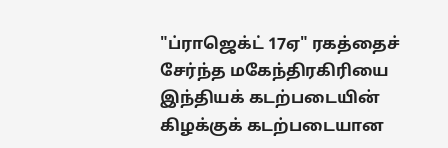"ப்ராஜெக்ட் 17ஏ" ரகத்தைச் சேர்ந்த மகேந்திரகிரியை இந்தியக் கடற்படையின் கிழக்குக் கடற்படையான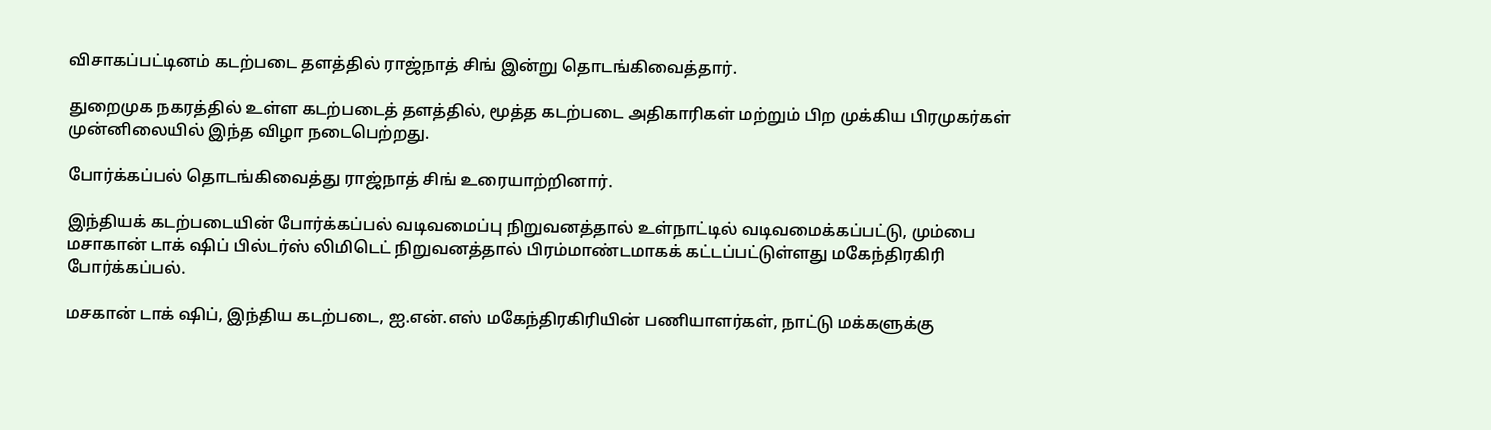விசாகப்பட்டினம் கடற்படை தளத்தில் ராஜ்நாத் சிங் இன்று தொடங்கிவைத்தார்.

துறைமுக நகரத்தில் உள்ள கடற்படைத் தளத்தில், மூத்த கடற்படை அதிகாரிகள் மற்றும் பிற முக்கிய பிரமுகர்கள் முன்னிலையில் இந்த விழா நடைபெற்றது.

போர்க்கப்பல் தொடங்கிவைத்து ராஜ்நாத் சிங் உரையாற்றினார்.

இந்தியக் கடற்படையின் போர்க்கப்பல் வடிவமைப்பு நிறுவனத்தால் உள்நாட்டில் வடிவமைக்கப்பட்டு, மும்பை மசாகான் டாக் ஷிப் பில்டர்ஸ் லிமிடெட் நிறுவனத்தால் பிரம்மாண்டமாகக் கட்டப்பட்டுள்ளது மகேந்திரகிரி போர்க்கப்பல்.

மசகான் டாக் ஷிப், இந்திய கடற்படை, ஐ.என்.எஸ் மகேந்திரகிரியின் பணியாளர்கள், நாட்டு மக்களுக்கு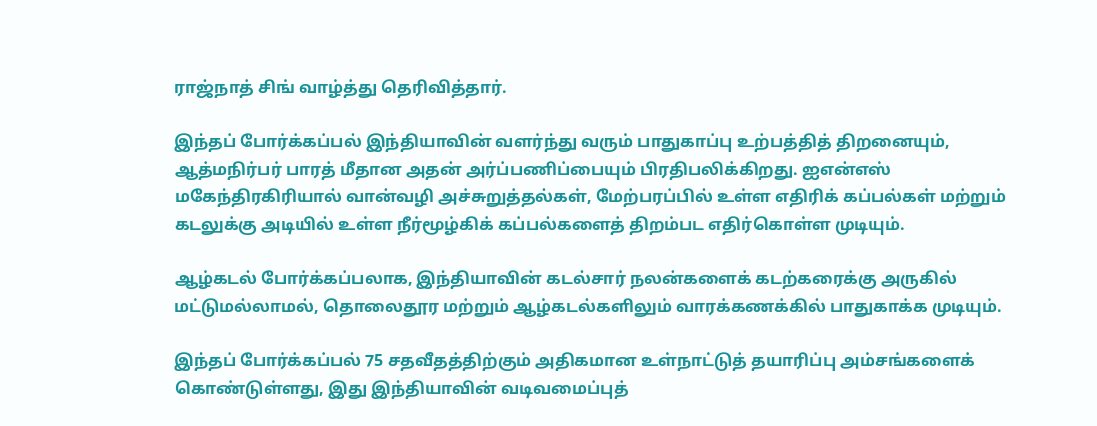ராஜ்நாத் சிங் வாழ்த்து தெரிவித்தார்.

இந்தப் போர்க்கப்பல் இந்தியாவின் வளர்ந்து வரும் பாதுகாப்பு உற்பத்தித் திறனையும், ஆத்மநிர்பர் பாரத் மீதான அதன் அர்ப்பணிப்பையும் பிரதிபலிக்கிறது. ஐஎன்எஸ் மகேந்திரகிரியால் வான்வழி அச்சுறுத்தல்கள், மேற்பரப்பில் உள்ள எதிரிக் கப்பல்கள் மற்றும் கடலுக்கு அடியில் உள்ள நீர்மூழ்கிக் கப்பல்களைத் திறம்பட எதிர்கொள்ள முடியும்.

ஆழ்கடல் போர்க்கப்பலாக, இந்தியாவின் கடல்சார் நலன்களைக் கடற்கரைக்கு அருகில் மட்டுமல்லாமல், தொலைதூர மற்றும் ஆழ்கடல்களிலும் வாரக்கணக்கில் பாதுகாக்க முடியும்.

இந்தப் போர்க்கப்பல் 75 சதவீதத்திற்கும் அதிகமான உள்நாட்டுத் தயாரிப்பு அம்சங்களைக் கொண்டுள்ளது, இது இந்தியாவின் வடிவமைப்புத்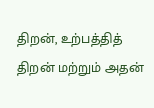திறன், உற்பத்தித் திறன் மற்றும் அதன்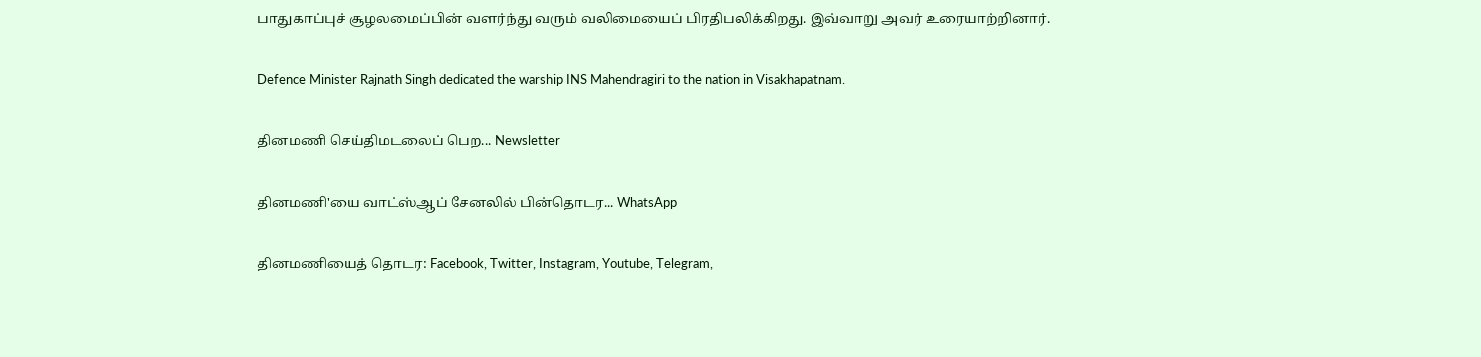பாதுகாப்புச் சூழலமைப்பின் வளர்ந்து வரும் வலிமையைப் பிரதிபலிக்கிறது. இவ்வாறு அவர் உரையாற்றினார்.

Defence Minister Rajnath Singh dedicated the warship INS Mahendragiri to the nation in Visakhapatnam.

தினமணி செய்திமடலைப் பெற... Newsletter

தினமணி'யை வாட்ஸ்ஆப் சேனலில் பின்தொடர... WhatsApp

தினமணியைத் தொடர: Facebook, Twitter, Instagram, Youtube, Telegram,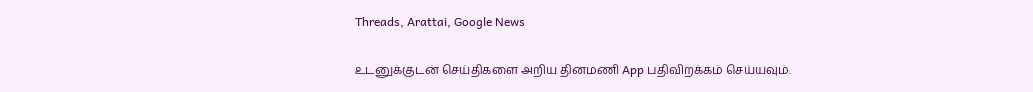Threads, Arattai, Google News

உடனுக்குடன் செய்திகளை அறிய தினமணி App பதிவிறக்கம் செய்யவும்.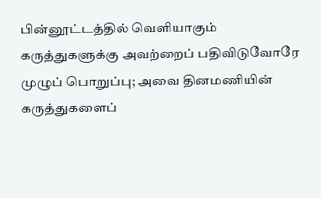பின்னூட்டத்தில் வெளியாகும் கருத்துகளுக்கு அவற்றைப் பதிவிடுவோரே முழுப் பொறுப்பு; அவை தினமணியின் கருத்துகளைப்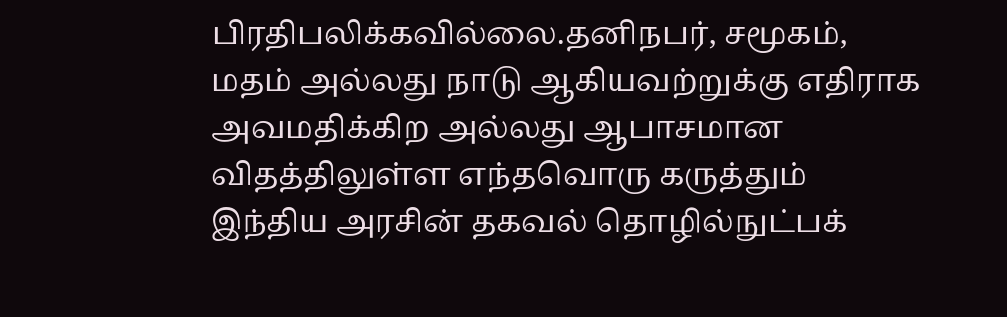பிரதிபலிக்கவில்லை.தனிநபர், சமூகம், மதம் அல்லது நாடு ஆகியவற்றுக்கு எதிராக அவமதிக்கிற அல்லது ஆபாசமான விதத்திலுள்ள எந்தவொரு கருத்தும் இந்திய அரசின் தகவல் தொழில்நுட்பக்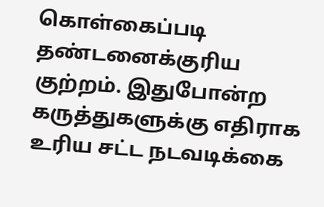கொள்கைப்படி தண்டனைக்குரிய குற்றம். இதுபோன்ற கருத்துகளுக்கு எதிராக உரிய சட்ட நடவடிக்கை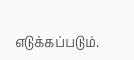எடுக்கப்படும்.